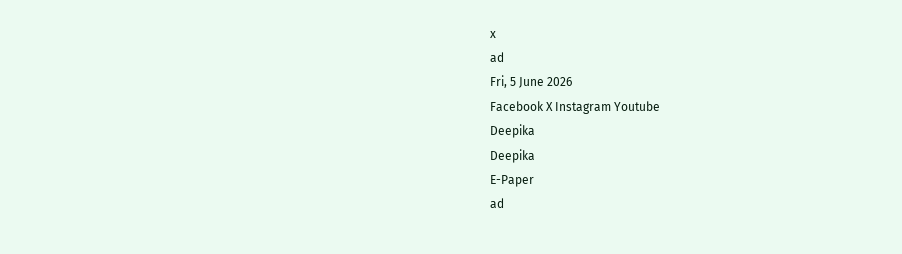x
ad
Fri, 5 June 2026
Facebook X Instagram Youtube
Deepika
Deepika
E-Paper
ad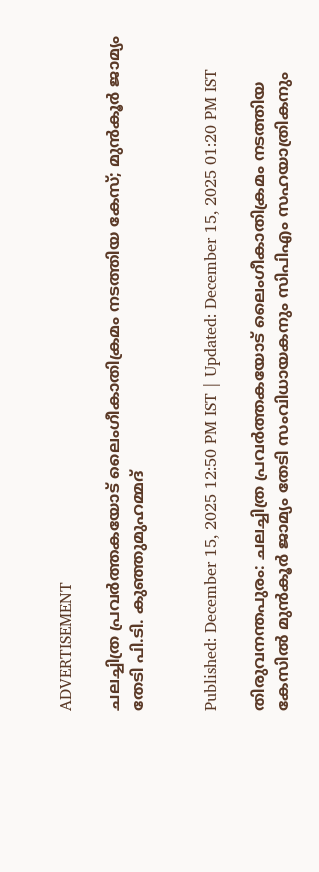ADVERTISEMENT

ചലച്ചിത്ര പ്രവര്‍ത്തകയോട് ലൈംഗീകാതിക്രമം നടത്തിയ കേസ്; മുന്‍കൂര്‍ ജാമ്യം തേടി പി.ടി. കുഞ്ഞുമുഹമ്മദ്


Published: December 15, 2025 12:50 PM IST | Updated: December 15, 2025 01:20 PM IST

തിരുവനന്തപുരം: ചലച്ചിത്ര പ്രവര്‍ത്തകയോട് ലൈംഗീകാതിക്രമം നടത്തിയ കേസില്‍ മുന്‍കൂര്‍ ജാമ്യം തേടി സംവിധായകനും സിപിഎം സഹയാത്രികനും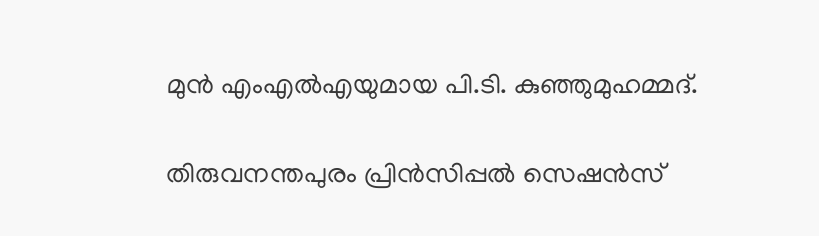മുൻ എംഎൽഎയുമായ പി.ടി. കുഞ്ഞുമുഹമ്മദ്.

തിരുവനന്തപുരം പ്രിന്‍സിപ്പല്‍ സെഷന്‍സ്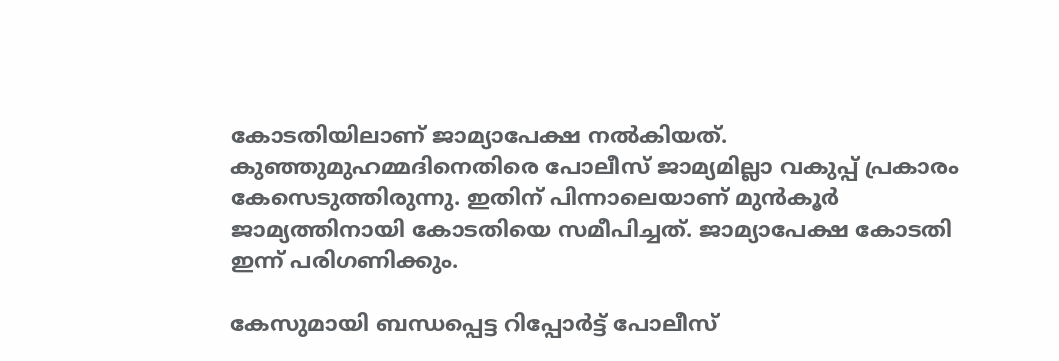കോടതിയിലാണ് ജാമ്യാപേക്ഷ നല്‍കിയത്. കുഞ്ഞുമുഹമ്മദിനെതിരെ പോലീസ് ജാമ്യമില്ലാ വകുപ്പ് പ്രകാരം കേസെടുത്തിരുന്നു. ഇതിന് പിന്നാലെയാണ് മുന്‍കൂര്‍ ജാമ്യത്തിനായി കോടതിയെ സമീപിച്ചത്. ജാമ്യാപേക്ഷ കോടതി ഇന്ന് പരിഗണിക്കും.

കേസുമായി ബന്ധപ്പെട്ട റിപ്പോര്‍ട്ട് പോലീസ്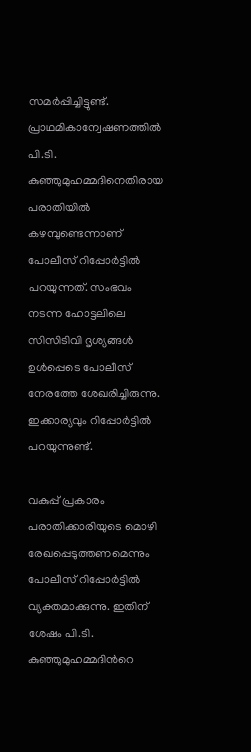സമര്‍പ്പിച്ചിട്ടുണ്ട്. പ്രാഥമികാന്വേഷണത്തില്‍ പി.ടി. കുഞ്ഞുമുഹമ്മദിനെതിരായ പരാതിയില്‍ കഴമ്പുണ്ടെന്നാണ് പോലീസ് റിപ്പോര്‍ട്ടില്‍ പറയുന്നത്. സംഭവം നടന്ന ഹോട്ടലിലെ സിസിടിവി ദൃശ്യങ്ങള്‍ ഉള്‍പ്പെടെ പോലീസ് നേരത്തേ ശേഖരിച്ചിരുന്നു. ഇക്കാര്യവും റിപ്പോര്‍ട്ടില്‍ പറയുന്നുണ്ട്.

വകുപ്പ് പ്രകാരം പരാതിക്കാരിയുടെ മൊഴി രേഖപ്പെടുത്തണമെന്നും പോലീസ് റിപ്പോര്‍ട്ടില്‍ വ്യക്തമാക്കുന്നു. ഇതിന് ശേഷം പി.ടി. കുഞ്ഞുമുഹമ്മദിന്‍റെ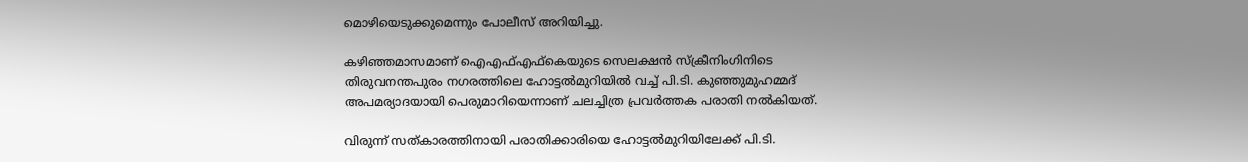മൊഴിയെടുക്കുമെന്നും പോലീസ് അറിയിച്ചു.

കഴിഞ്ഞമാസമാണ് ഐഎഫ്എഫ്‌കെയുടെ സെലക്ഷന്‍ സ്‌ക്രീനിംഗിനിടെ തിരുവനന്തപുരം നഗരത്തിലെ ഹോട്ടല്‍മുറിയില്‍ വച്ച് പി.ടി. കുഞ്ഞുമുഹമ്മദ് അപമര്യാദയായി പെരുമാറിയെന്നാണ് ചലച്ചിത്ര പ്രവര്‍ത്തക പരാതി നൽകിയത്.

വിരുന്ന് സത്കാരത്തിനായി പരാതിക്കാരിയെ ഹോട്ടല്‍മുറിയിലേക്ക് പി.ടി.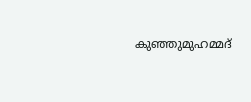കുഞ്ഞുമുഹമ്മദ്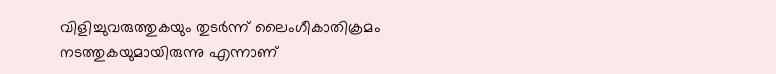വിളിച്ചുവരുത്തുകയും തുടര്‍ന്ന് ലൈംഗീകാതിക്രമം നടത്തുകയുമായിരുന്നു എന്നാണ്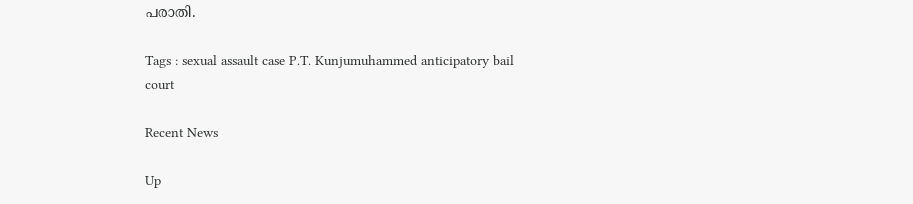പരാതി.

Tags : sexual assault case P.T. Kunjumuhammed anticipatory bail court

Recent News

Up